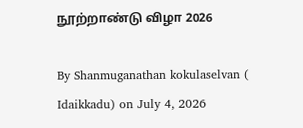நூற்றாண்டு விழா 2026

By Shanmuganathan kokulaselvan ( Idaikkadu) on July 4, 2026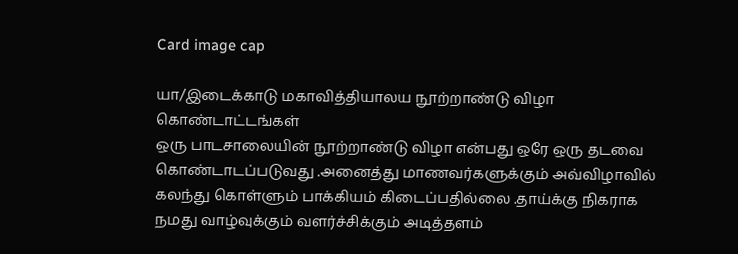Card image cap

யா/இடைக்காடு மகாவித்தியாலய நூற்றாண்டு விழா கொண்டாட்டங்கள்
ஒரு பாடசாலையின் நூற்றாண்டு விழா என்பது ஒரே ஒரு தடவை கொண்டாடப்படுவது .அனைத்து மாணவர்களுக்கும் அவ்விழாவில் கலந்து கொள்ளும் பாக்கியம் கிடைப்பதில்லை .தாய்க்கு நிகராக நமது வாழ்வுக்கும் வளர்ச்சிக்கும் அடித்தளம்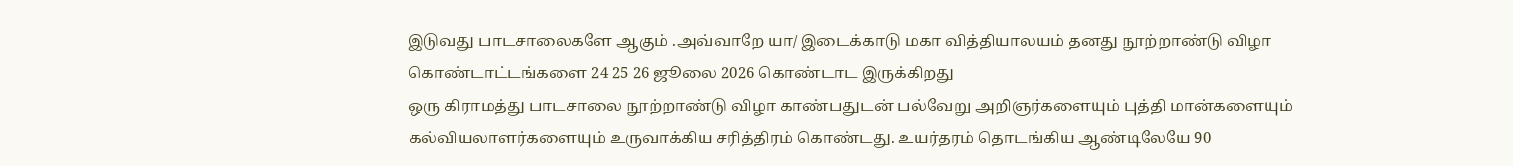இடுவது பாடசாலைகளே ஆகும் .அவ்வாறே யா/ இடைக்காடு மகா வித்தியாலயம் தனது நூற்றாண்டு விழா கொண்டாட்டங்களை 24 25 26 ஜூலை 2026 கொண்டாட இருக்கிறது
ஒரு கிராமத்து பாடசாலை நூற்றாண்டு விழா காண்பதுடன் பல்வேறு அறிஞர்களையும் புத்தி மான்களையும் கல்வியலாளர்களையும் உருவாக்கிய சரித்திரம் கொண்டது. உயர்தரம் தொடங்கிய ஆண்டிலேயே 90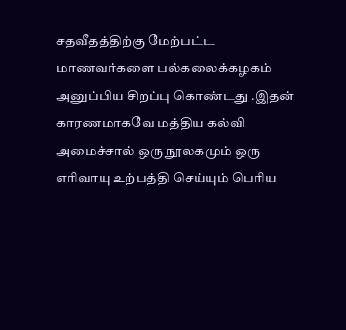சதவீதத்திற்கு மேற்பட்ட மாணவர்களை பல்கலைக்கழகம் அனுப்பிய சிறப்பு கொண்டது .இதன் காரணமாகவே மத்திய கல்வி அமைச்சால் ஒரு நூலகமும் ஒரு எரிவாயு உற்பத்தி செய்யும் பெரிய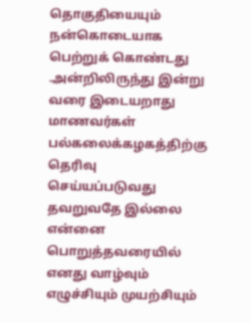தொகுதியையும் நன்கொடையாக பெற்றுக் கொண்டது .அன்றிலிருந்து இன்று வரை இடையறாது மாணவர்கள் பல்கலைக்கழகத்திற்கு தெரிவு செய்யப்படுவது தவறுவதே இல்லை
என்னை பொறுத்தவரையில் எனது வாழ்வும் எழுச்சியும் முயற்சியும்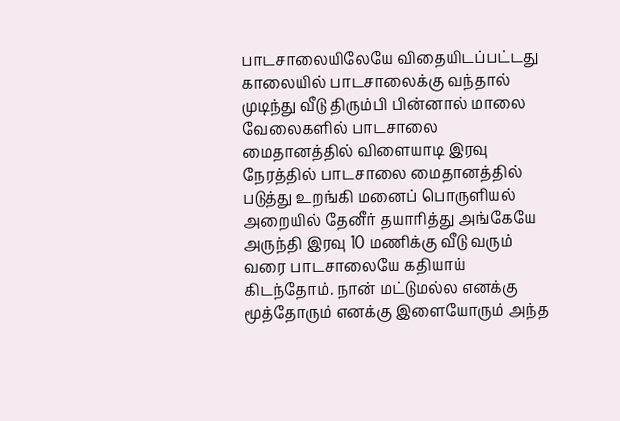பாடசாலையிலேயே விதையிடப்பட்டது காலையில் பாடசாலைக்கு வந்தால் முடிந்து வீடு திரும்பி பின்னால் மாலை வேலைகளில் பாடசாலை மைதானத்தில் விளையாடி இரவு நேரத்தில் பாடசாலை மைதானத்தில் படுத்து உறங்கி மனைப் பொருளியல் அறையில் தேனீர் தயாரித்து அங்கேயே அருந்தி இரவு 10 மணிக்கு வீடு வரும் வரை பாடசாலையே கதியாய் கிடந்தோம். நான் மட்டுமல்ல எனக்கு மூத்தோரும் எனக்கு இளையோரும் அந்த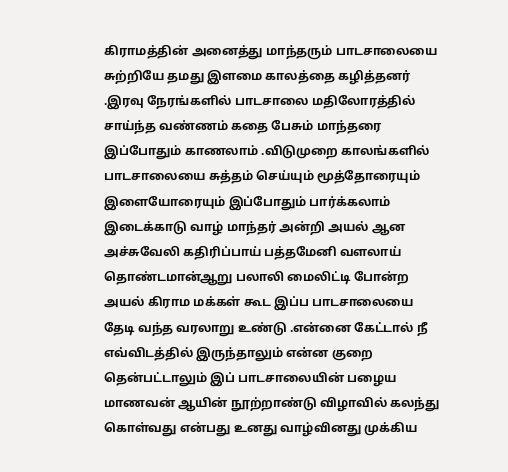கிராமத்தின் அனைத்து மாந்தரும் பாடசாலையை சுற்றியே தமது இளமை காலத்தை கழித்தனர் .இரவு நேரங்களில் பாடசாலை மதிலோரத்தில் சாய்ந்த வண்ணம் கதை பேசும் மாந்தரை இப்போதும் காணலாம் .விடுமுறை காலங்களில் பாடசாலையை சுத்தம் செய்யும் மூத்தோரையும் இளையோரையும் இப்போதும் பார்க்கலாம் இடைக்காடு வாழ் மாந்தர் அன்றி அயல் ஆன அச்சுவேலி கதிரிப்பாய் பத்தமேனி வளலாய் தொண்டமான்ஆறு பலாலி மைலிட்டி போன்ற அயல் கிராம மக்கள் கூட இப்ப பாடசாலையை தேடி வந்த வரலாறு உண்டு .என்னை கேட்டால் நீ எவ்விடத்தில் இருந்தாலும் என்ன குறை தென்பட்டாலும் இப் பாடசாலையின் பழைய மாணவன் ஆயின் நூற்றாண்டு விழாவில் கலந்து கொள்வது என்பது உனது வாழ்வினது முக்கிய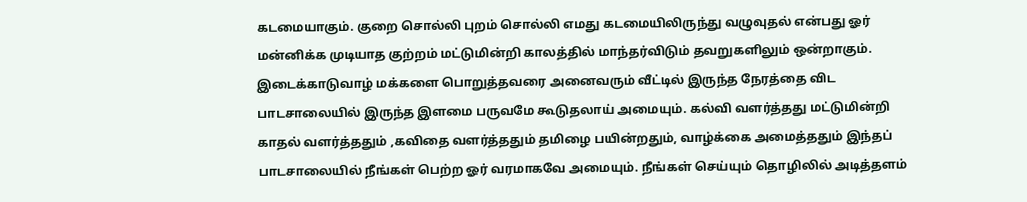கடமையாகும். குறை சொல்லி புறம் சொல்லி எமது கடமையிலிருந்து வழுவுதல் என்பது ஓர் மன்னிக்க முடியாத குற்றம் மட்டுமின்றி காலத்தில் மாந்தர்விடும் தவறுகளிலும் ஒன்றாகும். இடைக்காடுவாழ் மக்களை பொறுத்தவரை அனைவரும் வீட்டில் இருந்த நேரத்தை விட பாடசாலையில் இருந்த இளமை பருவமே கூடுதலாய் அமையும். கல்வி வளர்த்தது மட்டுமின்றி காதல் வளர்த்ததும் ,கவிதை வளர்த்ததும் தமிழை பயின்றதும், வாழ்க்கை அமைத்ததும் இந்தப் பாடசாலையில் நீங்கள் பெற்ற ஓர் வரமாகவே அமையும். நீங்கள் செய்யும் தொழிலில் அடித்தளம்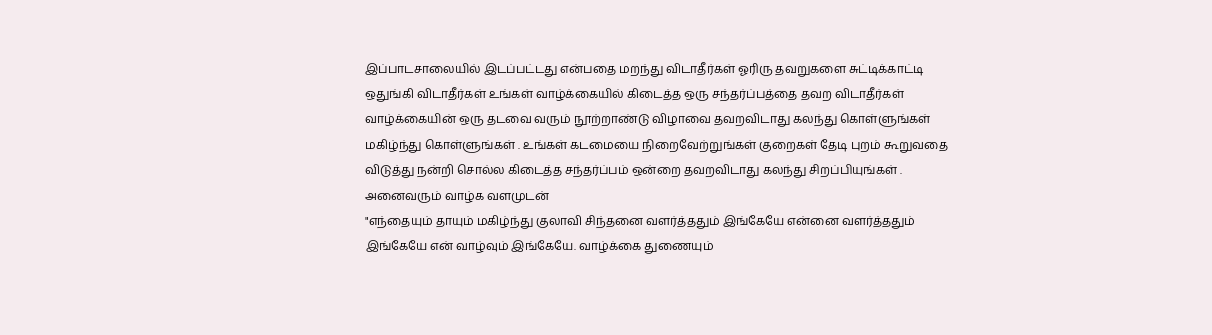இப்பாடசாலையில் இடப்பட்டது என்பதை மறந்து விடாதீர்கள் ஓரிரு தவறுகளை சுட்டிக்காட்டி ஒதுங்கி விடாதீர்கள் உங்கள் வாழ்க்கையில் கிடைத்த ஒரு சந்தர்ப்பத்தை தவற விடாதீர்கள் வாழ்க்கையின் ஒரு தடவை வரும் நூற்றாண்டு விழாவை தவறவிடாது கலந்து கொள்ளுங்கள் மகிழ்ந்து கொள்ளுங்கள் . உங்கள் கடமையை நிறைவேற்றுங்கள் குறைகள் தேடி புறம் கூறுவதை விடுத்து நன்றி சொல்ல கிடைத்த சந்தர்ப்பம் ஒன்றை தவறவிடாது கலந்து சிறப்பியுங்கள் .
அனைவரும் வாழ்க வளமுடன்
"எந்தையும் தாயும் மகிழ்ந்து குலாவி சிந்தனை வளர்த்ததும் இங்கேயே என்னை வளர்த்ததும் இங்கேயே என் வாழ்வும் இங்கேயே. வாழ்க்கை துணையும்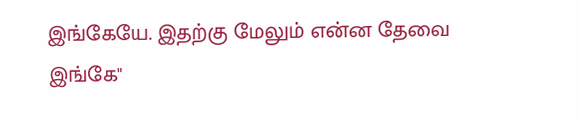இங்கேயே. இதற்கு மேலும் என்ன தேவை இங்கே"